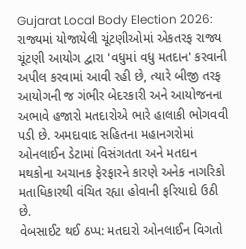Gujarat Local Body Election 2026: રાજ્યમાં યોજાયેલી ચૂંટણીઓમાં એકતરફ રાજ્ય ચૂંટણી આયોગ દ્વારા 'વધુમાં વધુ મતદાન' કરવાની અપીલ કરવામાં આવી રહી છે, ત્યારે બીજી તરફ આયોગની જ ગંભીર બેદરકારી અને આયોજનના અભાવે હજારો મતદારોએ ભારે હાલાકી ભોગવવી પડી છે. અમદાવાદ સહિતના મહાનગરોમાં ઓનલાઈન ડેટામાં વિસંગતતા અને મતદાન મથકોના અચાનક ફેરફારને કારણે અનેક નાગરિકો મતાધિકારથી વંચિત રહ્યા હોવાની ફરિયાદો ઉઠી છે.
વેબસાઈટ થઈ ઠપ્પ: મતદારો ઓનલાઈન વિગતો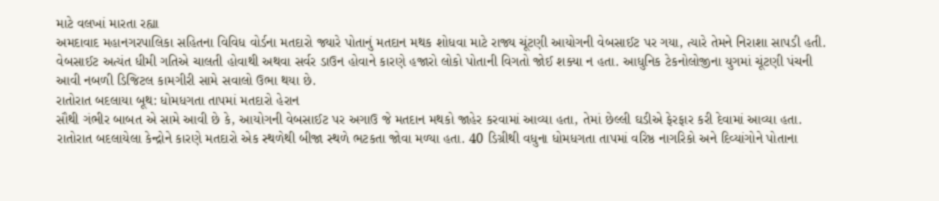માટે વલખાં મારતા રહ્યા
અમદાવાદ મહાનગરપાલિકા સહિતના વિવિધ વોર્ડના મતદારો જ્યારે પોતાનું મતદાન મથક શોધવા માટે રાજ્ય ચૂંટણી આયોગની વેબસાઈટ પર ગયા, ત્યારે તેમને નિરાશા સાપડી હતી. વેબસાઈટ અત્યંત ધીમી ગતિએ ચાલતી હોવાથી અથવા સર્વર ડાઉન હોવાને કારણે હજારો લોકો પોતાની વિગતો જોઈ શક્યા ન હતા. આધુનિક ટેકનોલોજીના યુગમાં ચૂંટણી પંચની આવી નબળી ડિજિટલ કામગીરી સામે સવાલો ઉભા થયા છે.
રાતોરાત બદલાયા બૂથ: ધોમધગતા તાપમાં મતદારો હેરાન
સૌથી ગંભીર બાબત એ સામે આવી છે કે, આયોગની વેબસાઈટ પર અગાઉ જે મતદાન મથકો જાહેર કરવામાં આવ્યા હતા, તેમાં છેલ્લી ઘડીએ ફેરફાર કરી દેવામાં આવ્યા હતા. રાતોરાત બદલાયેલા કેન્દ્રોને કારણે મતદારો એક સ્થળેથી બીજા સ્થળે ભટકતા જોવા મળ્યા હતા. 40 ડિગ્રીથી વધુના ધોમધગતા તાપમાં વરિષ્ઠ નાગરિકો અને દિવ્યાંગોને પોતાના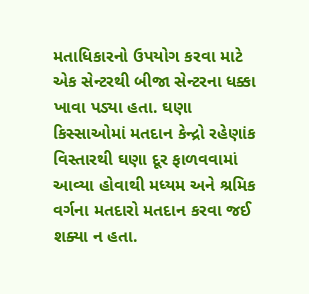મતાધિકારનો ઉપયોગ કરવા માટે એક સેન્ટરથી બીજા સેન્ટરના ધક્કા ખાવા પડ્યા હતા. ઘણા કિસ્સાઓમાં મતદાન કેન્દ્રો રહેણાંક વિસ્તારથી ઘણા દૂર ફાળવવામાં આવ્યા હોવાથી મધ્યમ અને શ્રમિક વર્ગના મતદારો મતદાન કરવા જઈ શક્યા ન હતા.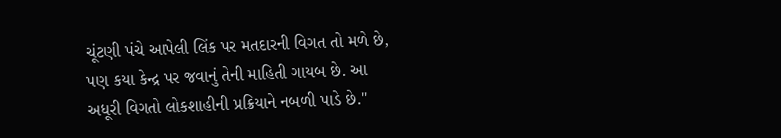ચૂંટણી પંચે આપેલી લિંક પર મતદારની વિગત તો મળે છે, પણ કયા કેન્દ્ર પર જવાનું તેની માહિતી ગાયબ છે. આ અધૂરી વિગતો લોકશાહીની પ્રક્રિયાને નબળી પાડે છે."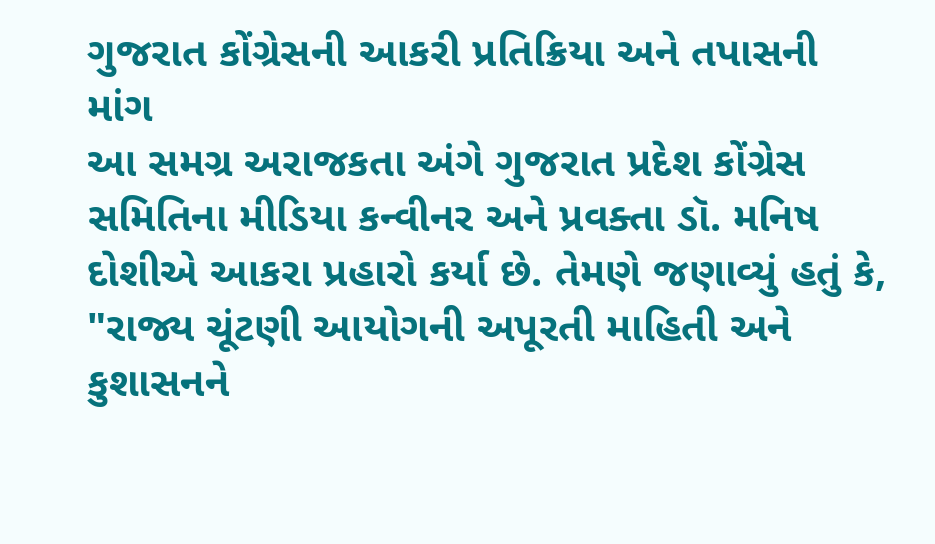ગુજરાત કોંગ્રેસની આકરી પ્રતિક્રિયા અને તપાસની માંગ
આ સમગ્ર અરાજકતા અંગે ગુજરાત પ્રદેશ કોંગ્રેસ સમિતિના મીડિયા કન્વીનર અને પ્રવક્તા ડૉ. મનિષ દોશીએ આકરા પ્રહારો કર્યા છે. તેમણે જણાવ્યું હતું કે, "રાજ્ય ચૂંટણી આયોગની અપૂરતી માહિતી અને કુશાસનને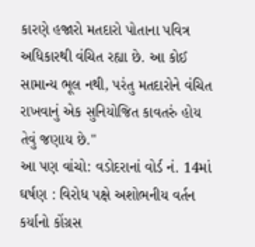કારણે હજારો મતદારો પોતાના પવિત્ર અધિકારથી વંચિત રહ્યા છે. આ કોઈ સામાન્ય ભૂલ નથી, પરંતુ મતદારોને વંચિત રાખવાનું એક સુનિયોજિત કાવતરું હોય તેવું જણાય છે."
આ પણ વાંચો: વડોદરાનાં વોર્ડ નં. 14માં ઘર્ષણ : વિરોધ પક્ષે અશોભનીય વર્તન કર્યાનો કોંગ્રસ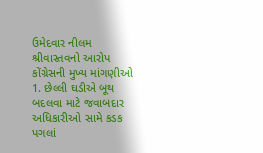ઉમેદવાર નીલમ શ્રીવાસ્તવનો આરોપ
કોંગ્રેસની મુખ્ય માંગણીઓ
1. છેલ્લી ઘડીએ બૂથ બદલવા માટે જવાબદાર અધિકારીઓ સામે કડક પગલાં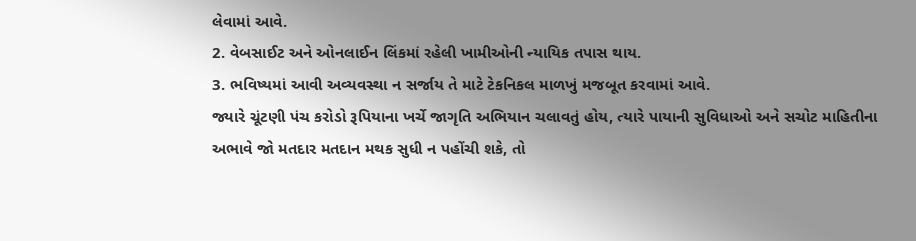લેવામાં આવે.
2. વેબસાઈટ અને ઓનલાઈન લિંકમાં રહેલી ખામીઓની ન્યાયિક તપાસ થાય.
3. ભવિષ્યમાં આવી અવ્યવસ્થા ન સર્જાય તે માટે ટેકનિકલ માળખું મજબૂત કરવામાં આવે.
જ્યારે ચૂંટણી પંચ કરોડો રૂપિયાના ખર્ચે જાગૃતિ અભિયાન ચલાવતું હોય, ત્યારે પાયાની સુવિધાઓ અને સચોટ માહિતીના અભાવે જો મતદાર મતદાન મથક સુધી ન પહોંચી શકે, તો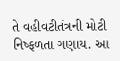તે વહીવટીતંત્રની મોટી નિષ્ફળતા ગણાય. આ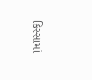કિસ્સામાં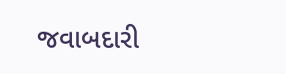જવાબદારી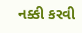નક્કી કરવી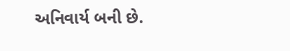અનિવાર્ય બની છે.